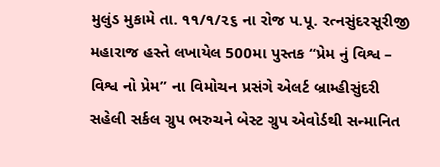મુલુંડ મુકામે તા. ૧૧/૧/૨૬ ના રોજ પ.પૂ. રત્નસુંદરસૂરીજી મહારાજ હસ્તે લખાયેલ 500મા પુસ્તક “પ્રેમ નું વિશ્વ – વિશ્વ નો પ્રેમ” ના વિમોચન પ્રસંગે એલર્ટ બ્રામ્હીસુંદરી સહેલી સર્કલ ગ્રુપ ભરુચને બેસ્ટ ગ્રુપ એવોર્ડથી સન્માનિત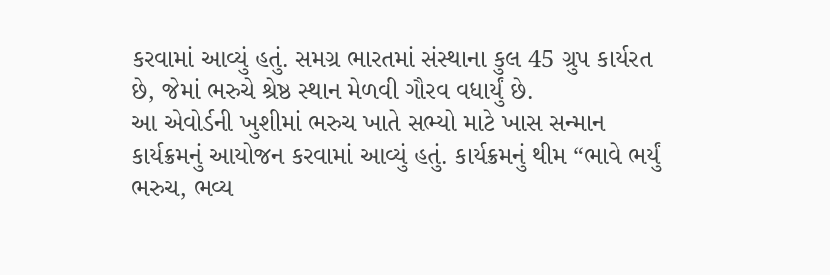કરવામાં આવ્યું હતું. સમગ્ર ભારતમાં સંસ્થાના કુલ 45 ગ્રુપ કાર્યરત છે, જેમાં ભરુચે શ્રેષ્ઠ સ્થાન મેળવી ગૌરવ વધાર્યું છે.
આ એવોર્ડની ખુશીમાં ભરુચ ખાતે સભ્યો માટે ખાસ સન્માન કાર્યક્રમનું આયોજન કરવામાં આવ્યું હતું. કાર્યક્રમનું થીમ “ભાવે ભર્યું ભરુચ, ભવ્ય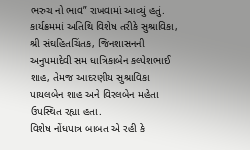ભરુચ નો ભાવ” રાખવામાં આવ્યું હતું.
કાર્યક્રમમાં અતિથિ વિશેષ તરીકે સુશ્રાવિકા, શ્રી સંઘહિતચિંતક, જિનશાસનની અનુપમાદેવી સમ ધાત્રિકાબેન કલ્પેશભાઈ શાહ, તેમજ આદરણીય સુશ્રાવિકા પાયલબેન શાહ અને વિરલબેન મહેતા ઉપસ્થિત રહ્યા હતા.
વિશેષ નોંધપાત્ર બાબત એ રહી કે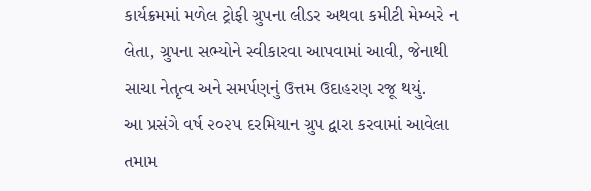કાર્યક્રમમાં મળેલ ટ્રોફી ગ્રુપના લીડર અથવા કમીટી મેમ્બરે ન લેતા, ગ્રુપના સભ્યોને સ્વીકારવા આપવામાં આવી, જેનાથી સાચા નેતૃત્વ અને સમર્પણનું ઉત્તમ ઉદાહરણ રજૂ થયું.
આ પ્રસંગે વર્ષ ૨૦૨૫ દરમિયાન ગ્રુપ દ્વારા કરવામાં આવેલા તમામ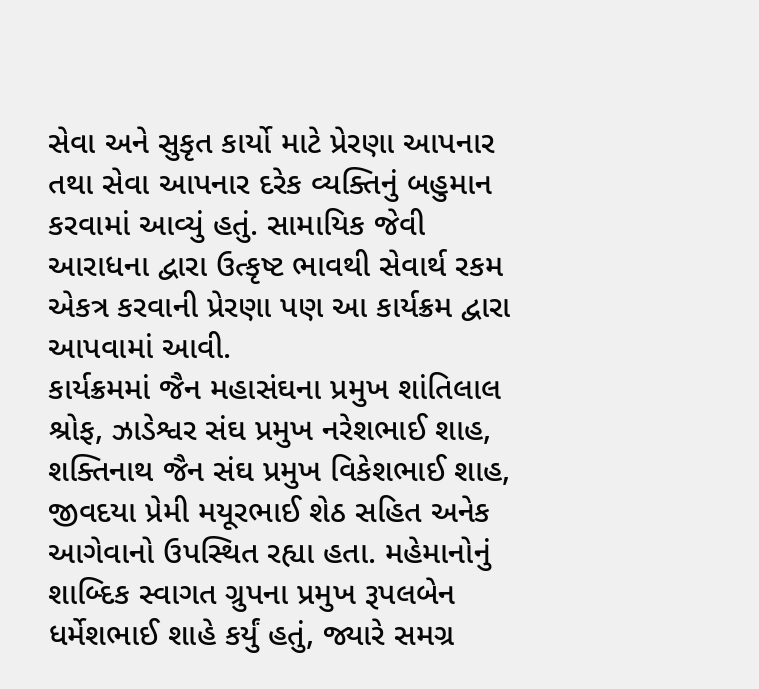સેવા અને સુકૃત કાર્યો માટે પ્રેરણા આપનાર તથા સેવા આપનાર દરેક વ્યક્તિનું બહુમાન કરવામાં આવ્યું હતું. સામાયિક જેવી આરાધના દ્વારા ઉત્કૃષ્ટ ભાવથી સેવાર્થ રકમ એકત્ર કરવાની પ્રેરણા પણ આ કાર્યક્રમ દ્વારા આપવામાં આવી.
કાર્યક્રમમાં જૈન મહાસંઘના પ્રમુખ શાંતિલાલ શ્રોફ, ઝાડેશ્વર સંઘ પ્રમુખ નરેશભાઈ શાહ, શક્તિનાથ જૈન સંઘ પ્રમુખ વિકેશભાઈ શાહ, જીવદયા પ્રેમી મયૂરભાઈ શેઠ સહિત અનેક આગેવાનો ઉપસ્થિત રહ્યા હતા. મહેમાનોનું શાબ્દિક સ્વાગત ગ્રુપના પ્રમુખ રૂપલબેન ધર્મેશભાઈ શાહે કર્યું હતું, જ્યારે સમગ્ર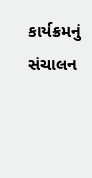કાર્યક્રમનું સંચાલન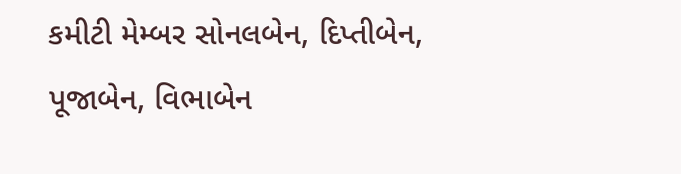કમીટી મેમ્બર સોનલબેન, દિપ્તીબેન, પૂજાબેન, વિભાબેન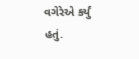વગેરેએ કર્યું હતું.